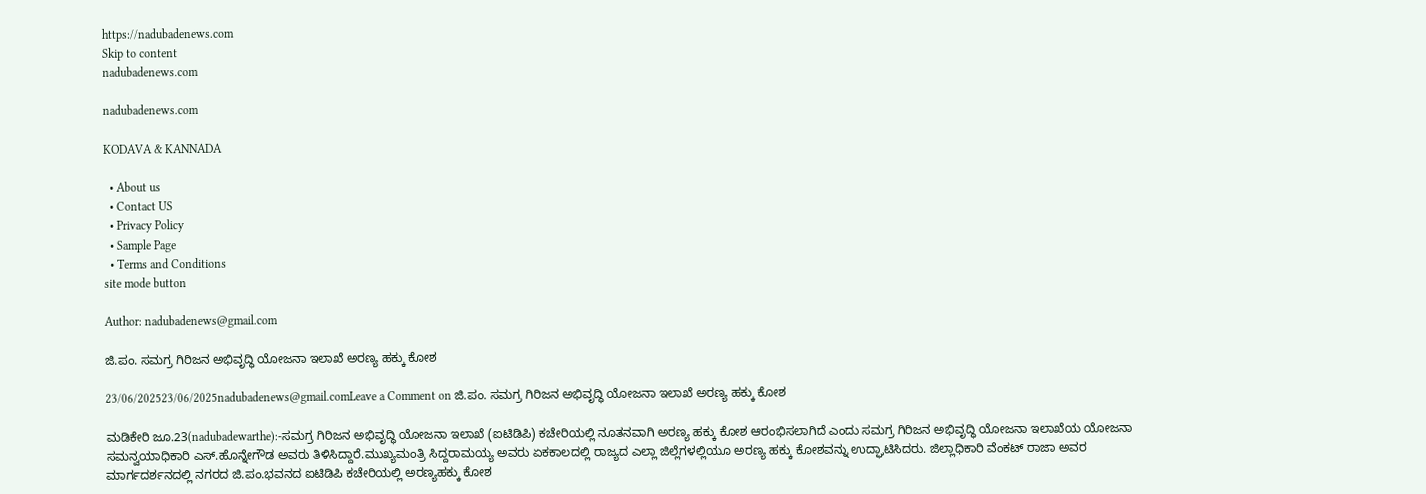https://nadubadenews.com
Skip to content
nadubadenews.com

nadubadenews.com

KODAVA & KANNADA

  • About us
  • Contact US
  • Privacy Policy
  • Sample Page
  • Terms and Conditions
site mode button

Author: nadubadenews@gmail.com

ಜಿ.ಪಂ. ಸಮಗ್ರ ಗಿರಿಜನ ಅಭಿವೃದ್ಧಿ ಯೋಜನಾ ಇಲಾಖೆ ಅರಣ್ಯ ಹಕ್ಕು ಕೋಶ

23/06/202523/06/2025nadubadenews@gmail.comLeave a Comment on ಜಿ.ಪಂ. ಸಮಗ್ರ ಗಿರಿಜನ ಅಭಿವೃದ್ಧಿ ಯೋಜನಾ ಇಲಾಖೆ ಅರಣ್ಯ ಹಕ್ಕು ಕೋಶ

ಮಡಿಕೇರಿ ಜೂ.23(nadubadewarthe):-ಸಮಗ್ರ ಗಿರಿಜನ ಅಭಿವೃದ್ಧಿ ಯೋಜನಾ ಇಲಾಖೆ (ಐಟಿಡಿಪಿ) ಕಚೇರಿಯಲ್ಲಿ ನೂತನವಾಗಿ ಅರಣ್ಯ ಹಕ್ಕು ಕೋಶ ಆರಂಭಿಸಲಾಗಿದೆ ಎಂದು ಸಮಗ್ರ ಗಿರಿಜನ ಅಭಿವೃದ್ಧಿ ಯೋಜನಾ ಇಲಾಖೆಯ ಯೋಜನಾ ಸಮನ್ವಯಾಧಿಕಾರಿ ಎಸ್.ಹೊನ್ನೇಗೌಡ ಅವರು ತಿಳಿಸಿದ್ದಾರೆ.ಮುಖ್ಯಮಂತ್ರಿ ಸಿದ್ದರಾಮಯ್ಯ ಅವರು ಏಕಕಾಲದಲ್ಲಿ ರಾಜ್ಯದ ಎಲ್ಲಾ ಜಿಲ್ಲೆಗಳಲ್ಲಿಯೂ ಅರಣ್ಯ ಹಕ್ಕು ಕೋಶವನ್ನು ಉದ್ಘಾಟಿಸಿದರು. ಜಿಲ್ಲಾಧಿಕಾರಿ ವೆಂಕಟ್ ರಾಜಾ ಅವರ ಮಾರ್ಗದರ್ಶನದಲ್ಲಿ ನಗರದ ಜಿ.ಪಂ.ಭವನದ ಐಟಿಡಿಪಿ ಕಚೇರಿಯಲ್ಲಿ ಅರಣ್ಯಹಕ್ಕು ಕೋಶ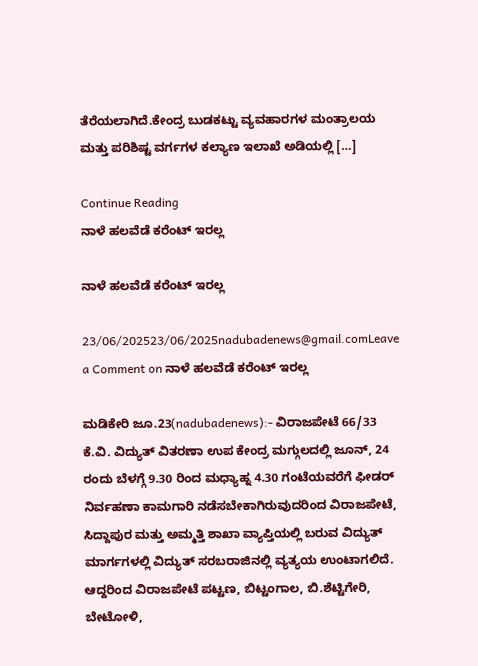ತೆರೆಯಲಾಗಿದೆ.ಕೇಂದ್ರ ಬುಡಕಟ್ಟು ವ್ಯವಹಾರಗಳ ಮಂತ್ರಾಲಯ ಮತ್ತು ಪರಿಶಿಷ್ಟ ವರ್ಗಗಳ ಕಲ್ಯಾಣ ಇಲಾಖೆ ಅಡಿಯಲ್ಲಿ […]

Continue Reading
ನಾಳೆ ಹಲವೆಡೆ ಕರೆಂಟ್‌ ಇರಲ್ಲ

ನಾಳೆ ಹಲವೆಡೆ ಕರೆಂಟ್‌ ಇರಲ್ಲ

23/06/202523/06/2025nadubadenews@gmail.comLeave a Comment on ನಾಳೆ ಹಲವೆಡೆ ಕರೆಂಟ್‌ ಇರಲ್ಲ

ಮಡಿಕೇರಿ ಜೂ.23(nadubadenews):- ವಿರಾಜಪೇಟೆ 66/33 ಕೆ.ವಿ. ವಿದ್ಯುತ್ ವಿತರಣಾ ಉಪ ಕೇಂದ್ರ ಮಗ್ಗುಲದಲ್ಲಿ ಜೂನ್, 24 ರಂದು ಬೆಳಗ್ಗೆ 9.30 ರಿಂದ ಮಧ್ಯಾಹ್ನ 4.30 ಗಂಟೆಯವರೆಗೆ ಫೀಡರ್ ನಿರ್ವಹಣಾ ಕಾಮಗಾರಿ ನಡೆಸಬೇಕಾಗಿರುವುದರಿಂದ ವಿರಾಜಪೇಟೆ, ಸಿದ್ದಾಪುರ ಮತ್ತು ಅಮ್ಮತ್ತಿ ಶಾಖಾ ವ್ಯಾಪ್ತಿಯಲ್ಲಿ ಬರುವ ವಿದ್ಯುತ್ ಮಾರ್ಗಗಳಲ್ಲಿ ವಿದ್ಯುತ್ ಸರಬರಾಜಿನಲ್ಲಿ ವ್ಯತ್ಯಯ ಉಂಟಾಗಲಿದೆ. ಆದ್ದರಿಂದ ವಿರಾಜಪೇಟೆ ಪಟ್ಟಣ, ಬಿಟ್ಟಂಗಾಲ, ಬಿ.ಶೆಟ್ಟಿಗೇರಿ, ಬೇಟೋಳಿ,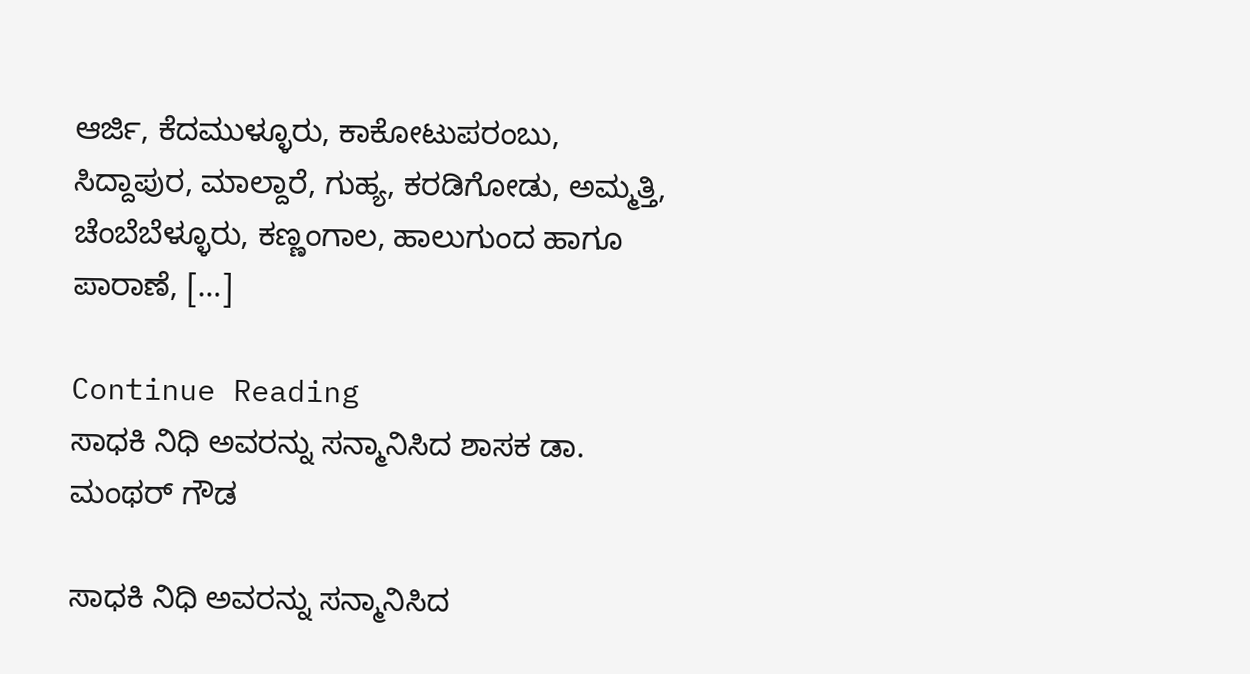ಆರ್ಜಿ, ಕೆದಮುಳ್ಳೂರು, ಕಾಕೋಟುಪರಂಬು, ಸಿದ್ದಾಪುರ, ಮಾಲ್ದಾರೆ, ಗುಹ್ಯ, ಕರಡಿಗೋಡು, ಅಮ್ಮತ್ತಿ, ಚೆಂಬೆಬೆಳ್ಳೂರು, ಕಣ್ಣಂಗಾಲ, ಹಾಲುಗುಂದ ಹಾಗೂ ಪಾರಾಣೆ, […]

Continue Reading
ಸಾಧಕಿ ನಿಧಿ ಅವರನ್ನು ಸನ್ಮಾನಿಸಿದ ಶಾಸಕ ಡಾ. ಮಂಥರ್‌ ಗೌಡ

ಸಾಧಕಿ ನಿಧಿ ಅವರನ್ನು ಸನ್ಮಾನಿಸಿದ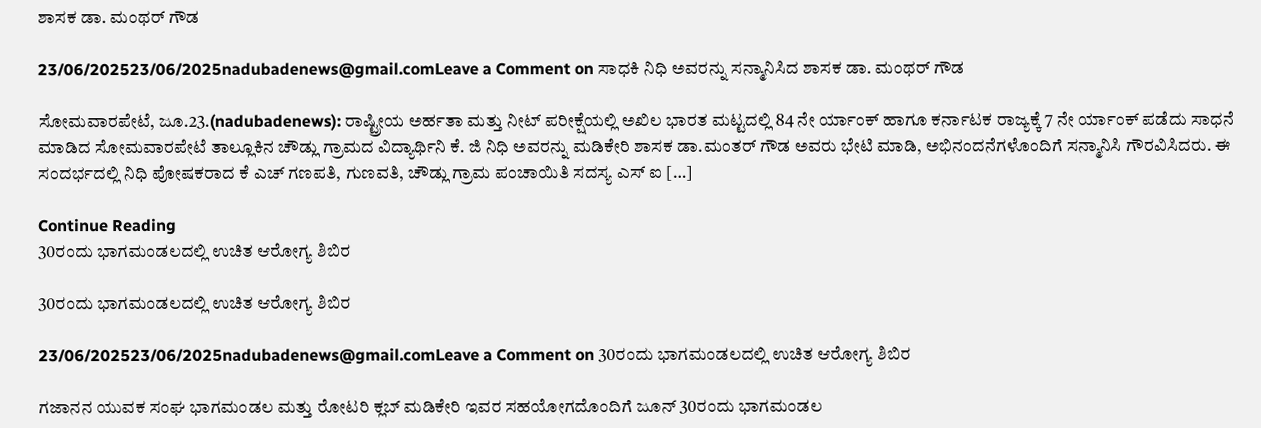ಶಾಸಕ ಡಾ. ಮಂಥರ್‌ ಗೌಡ

23/06/202523/06/2025nadubadenews@gmail.comLeave a Comment on ಸಾಧಕಿ ನಿಧಿ ಅವರನ್ನು ಸನ್ಮಾನಿಸಿದ ಶಾಸಕ ಡಾ. ಮಂಥರ್‌ ಗೌಡ

ಸೋಮವಾರಪೇಟೆ, ಜೂ.23.(nadubadenews): ರಾಷ್ಟ್ರೀಯ ಅರ್ಹತಾ ಮತ್ತು ನೀಟ್ ಪರೀಕ್ಷೆಯಲ್ಲಿ ಅಖಿಲ ಭಾರತ ಮಟ್ಟದಲ್ಲಿ 84 ನೇ ರ್ಯಾಂಕ್ ಹಾಗೂ ಕರ್ನಾಟಕ ರಾಜ್ಯಕ್ಕೆ 7 ನೇ ರ್ಯಾಂಕ್ ಪಡೆದು ಸಾಧನೆ ಮಾಡಿದ ಸೋಮವಾರಪೇಟೆ ತಾಲ್ಲೂಕಿನ ಚೌಡ್ಲು ಗ್ರಾಮದ ವಿದ್ಯಾರ್ಥಿನಿ ಕೆ. ಜಿ ನಿಧಿ ಅವರನ್ನು ಮಡಿಕೇರಿ ಶಾಸಕ ಡಾ.ಮಂತರ್ ಗೌಡ ಅವರು ಭೇಟಿ ಮಾಡಿ, ಅಭಿನಂದನೆಗಳೊಂದಿಗೆ ಸನ್ಮಾನಿಸಿ ಗೌರವಿಸಿದರು. ಈ ಸಂದರ್ಭದಲ್ಲಿ ನಿಧಿ ಪೋಷಕರಾದ ಕೆ ಎಚ್ ಗಣಪತಿ, ಗುಣವತಿ, ಚೌಡ್ಲು ಗ್ರಾಮ ಪಂಚಾಯಿತಿ ಸದಸ್ಯ ಎಸ್ ಐ […]

Continue Reading
30ರಂದು ಭಾಗಮಂಡಲದಲ್ಲಿ ಉಚಿತ ಆರೋಗ್ಯ ಶಿಬಿರ

30ರಂದು ಭಾಗಮಂಡಲದಲ್ಲಿ ಉಚಿತ ಆರೋಗ್ಯ ಶಿಬಿರ

23/06/202523/06/2025nadubadenews@gmail.comLeave a Comment on 30ರಂದು ಭಾಗಮಂಡಲದಲ್ಲಿ ಉಚಿತ ಆರೋಗ್ಯ ಶಿಬಿರ

ಗಜಾನನ ಯುವಕ ಸಂಘ ಭಾಗಮಂಡಲ ಮತ್ತು ರೋಟರಿ ಕ್ಲಬ್ ಮಡಿಕೇರಿ ಇವರ ಸಹಯೋಗದೊಂದಿಗೆ ಜೂನ್‌ 30ರಂದು ಭಾಗಮಂಡಲ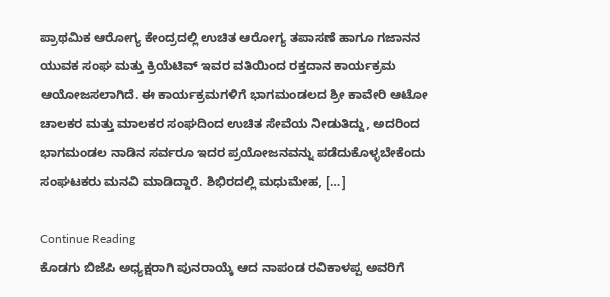ಪ್ರಾಥಮಿಕ ಆರೋಗ್ಯ ಕೇಂದ್ರದಲ್ಲಿ ಉಚಿತ ಆರೋಗ್ಯ ತಪಾಸಣೆ ಹಾಗೂ ಗಜಾನನ ಯುವಕ ಸಂಘ ಮತ್ತು ಕ್ರಿಯೆಟಿವ್ ಇವರ ವತಿಯಿಂದ ರಕ್ತದಾನ ಕಾರ್ಯಕ್ರಮ ಆಯೋಜಸಲಾಗಿದೆ. ಈ ಕಾರ್ಯಕ್ರಮಗಳಿಗೆ ಭಾಗಮಂಡಲದ ಶ್ರೀ ಕಾವೇರಿ ಆಟೋ ಚಾಲಕರ ಮತ್ತು ಮಾಲಕರ ಸಂಘದಿಂದ ಉಚಿತ ಸೇವೆಯ ನೀಡುತಿದ್ದು, ಅದರಿಂದ ಭಾಗಮಂಡಲ ನಾಡಿನ ಸರ್ವರೂ ಇದರ ಪ್ರಯೋಜನವನ್ನು ಪಡೆದುಕೊಳ್ಳಬೇಕೆಂದು ಸಂಘಟಕರು ಮನವಿ ಮಾಡಿದ್ದಾರೆ. ಶಿಭಿರದಲ್ಲಿ ಮಧುಮೇಹ, […]

Continue Reading
ಕೊಡಗು ಬಿಜೆಪಿ ಅಧ್ಯಕ್ಷರಾಗಿ ಪುನರಾಯ್ಕೆ ಆದ ನಾಪಂಡ ರವಿಕಾಳಪ್ಪ ಅವರಿಗೆ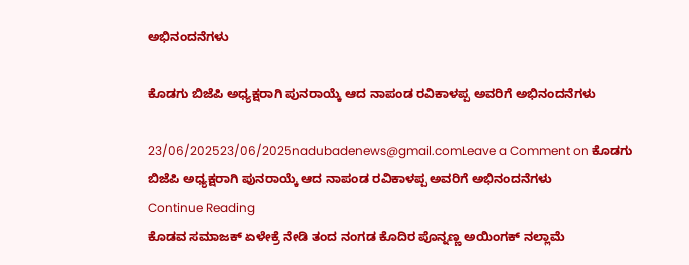ಅಭಿನಂದನೆಗಳು

ಕೊಡಗು ಬಿಜೆಪಿ ಅಧ್ಯಕ್ಷರಾಗಿ ಪುನರಾಯ್ಕೆ ಆದ ನಾಪಂಡ ರವಿಕಾಳಪ್ಪ ಅವರಿಗೆ ಅಭಿನಂದನೆಗಳು

23/06/202523/06/2025nadubadenews@gmail.comLeave a Comment on ಕೊಡಗು ಬಿಜೆಪಿ ಅಧ್ಯಕ್ಷರಾಗಿ ಪುನರಾಯ್ಕೆ ಆದ ನಾಪಂಡ ರವಿಕಾಳಪ್ಪ ಅವರಿಗೆ ಅಭಿನಂದನೆಗಳು
Continue Reading
ಕೊಡವ ಸಮಾಜಕ್‌ ಏಳೇಕ್ರೆ ನೇಡಿ ತಂದ ನಂಗಡ ಕೊದಿರ ಪೊನ್ನಣ್ಣ ಅಯಿಂಗಕ್‌ ನಲ್ಲಾಮೆ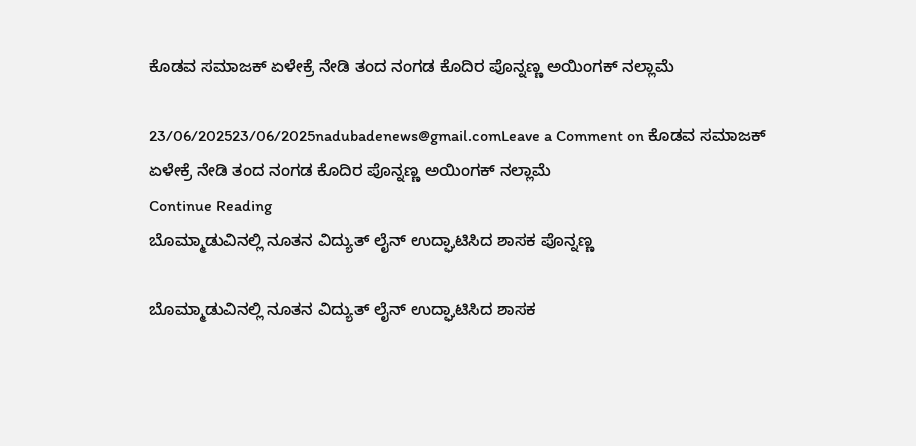ಕೊಡವ ಸಮಾಜಕ್‌ ಏಳೇಕ್ರೆ ನೇಡಿ ತಂದ ನಂಗಡ ಕೊದಿರ ಪೊನ್ನಣ್ಣ ಅಯಿಂಗಕ್‌ ನಲ್ಲಾಮೆ

23/06/202523/06/2025nadubadenews@gmail.comLeave a Comment on ಕೊಡವ ಸಮಾಜಕ್‌ ಏಳೇಕ್ರೆ ನೇಡಿ ತಂದ ನಂಗಡ ಕೊದಿರ ಪೊನ್ನಣ್ಣ ಅಯಿಂಗಕ್‌ ನಲ್ಲಾಮೆ
Continue Reading
ಬೊಮ್ಮಾಡುವಿನಲ್ಲಿ ನೂತನ ವಿದ್ಯುತ್‌ ಲೈನ್‌ ಉದ್ಘಾಟಿಸಿದ ಶಾಸಕ ಪೊನ್ನಣ್ಣ

ಬೊಮ್ಮಾಡುವಿನಲ್ಲಿ ನೂತನ ವಿದ್ಯುತ್‌ ಲೈನ್‌ ಉದ್ಘಾಟಿಸಿದ ಶಾಸಕ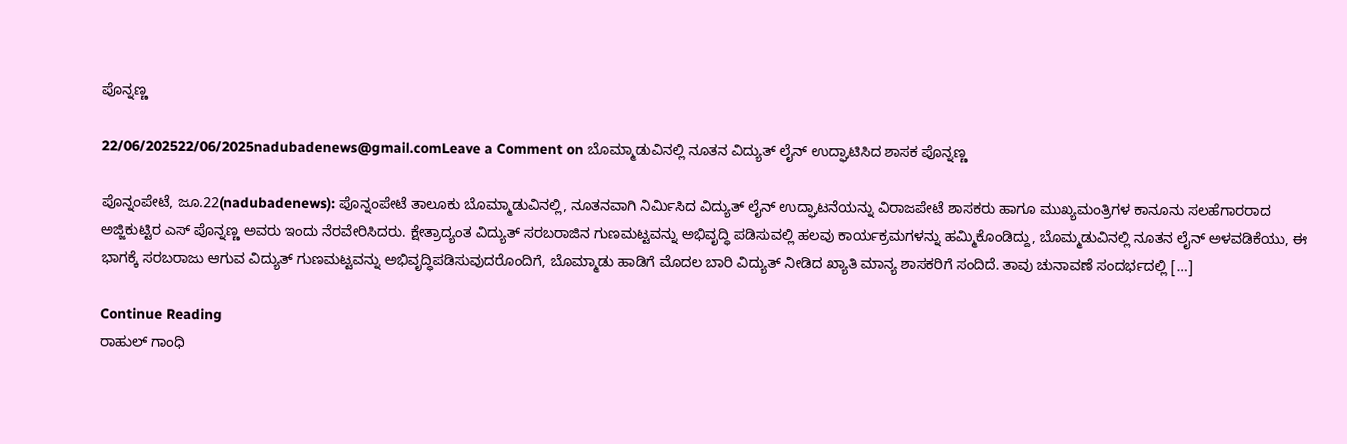ಪೊನ್ನಣ್ಣ

22/06/202522/06/2025nadubadenews@gmail.comLeave a Comment on ಬೊಮ್ಮಾಡುವಿನಲ್ಲಿ ನೂತನ ವಿದ್ಯುತ್‌ ಲೈನ್‌ ಉದ್ಘಾಟಿಸಿದ ಶಾಸಕ ಪೊನ್ನಣ್ಣ

ಪೊನ್ನಂಪೇಟೆ, ಜೂ.22(nadubadenews): ಪೊನ್ನಂಪೇಟೆ ತಾಲೂಕು ಬೊಮ್ಮಾಡುವಿನಲ್ಲಿ, ನೂತನವಾಗಿ ನಿರ್ಮಿಸಿದ ವಿದ್ಯುತ್ ಲೈನ್ ಉದ್ಘಾಟನೆಯನ್ನು ವಿರಾಜಪೇಟೆ ಶಾಸಕರು ಹಾಗೂ ಮುಖ್ಯಮಂತ್ರಿಗಳ ಕಾನೂನು ಸಲಹೆಗಾರರಾದ ಅಜ್ಜಿಕುಟ್ಟಿರ ಎಸ್ ಪೊನ್ನಣ್ಣ ಅವರು ಇಂದು ನೆರವೇರಿಸಿದರು. ಕ್ಷೇತ್ರಾದ್ಯಂತ ವಿದ್ಯುತ್ ಸರಬರಾಜಿನ ಗುಣಮಟ್ಟವನ್ನು ಅಭಿವೃದ್ಧಿ ಪಡಿಸುವಲ್ಲಿ ಹಲವು ಕಾರ್ಯಕ್ರಮಗಳನ್ನು ಹಮ್ಮಿಕೊಂಡಿದ್ದು, ಬೊಮ್ಮಡುವಿನಲ್ಲಿ ನೂತನ ಲೈನ್ ಅಳವಡಿಕೆಯು, ಈ ಭಾಗಕ್ಕೆ ಸರಬರಾಜು ಆಗುವ ವಿದ್ಯುತ್ ಗುಣಮಟ್ಟವನ್ನು ಅಭಿವೃದ್ಧಿಪಡಿಸುವುದರೊಂದಿಗೆ, ಬೊಮ್ಮಾಡು ಹಾಡಿಗೆ ಮೊದಲ ಬಾರಿ ವಿದ್ಯುತ್ ನೀಡಿದ ಖ್ಯಾತಿ ಮಾನ್ಯ ಶಾಸಕರಿಗೆ ಸಂದಿದೆ. ತಾವು ಚುನಾವಣೆ ಸಂದರ್ಭದಲ್ಲಿ […]

Continue Reading
ರಾಹುಲ್‌ ಗಾಂಧಿ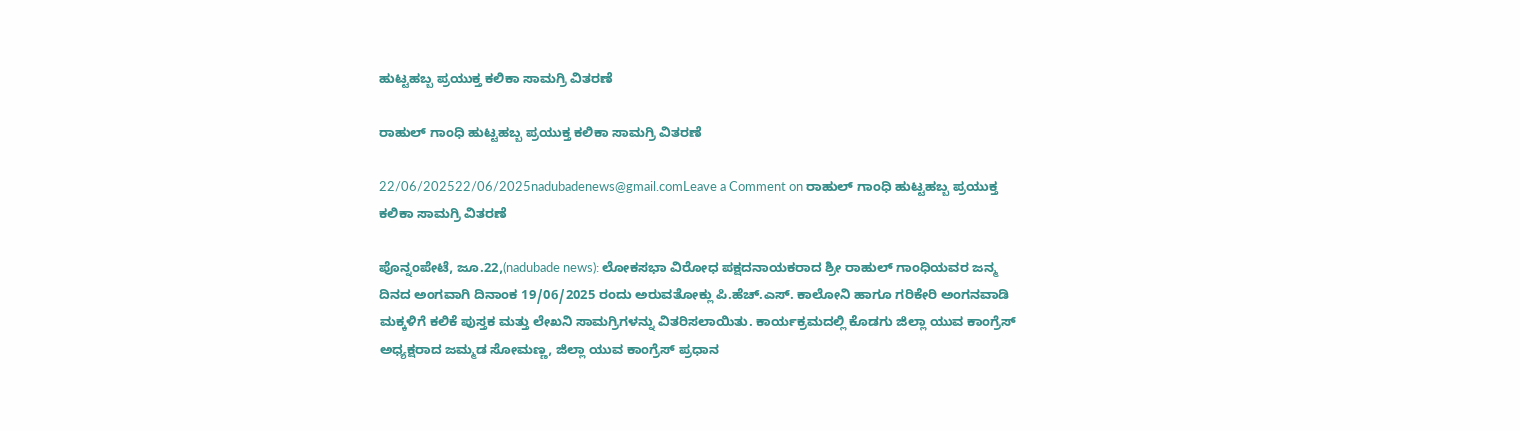ಹುಟ್ಟಹಬ್ಬ ಪ್ರಯುಕ್ತ ಕಲಿಕಾ ಸಾಮಗ್ರಿ ವಿತರಣೆ

ರಾಹುಲ್‌ ಗಾಂಧಿ ಹುಟ್ಟಹಬ್ಬ ಪ್ರಯುಕ್ತ ಕಲಿಕಾ ಸಾಮಗ್ರಿ ವಿತರಣೆ

22/06/202522/06/2025nadubadenews@gmail.comLeave a Comment on ರಾಹುಲ್‌ ಗಾಂಧಿ ಹುಟ್ಟಹಬ್ಬ ಪ್ರಯುಕ್ತ ಕಲಿಕಾ ಸಾಮಗ್ರಿ ವಿತರಣೆ

ಪೊನ್ನಂಪೇಟೆ, ಜೂ.22,(nadubade news): ಲೋಕಸಭಾ ವಿರೋಧ ಪಕ್ಷದನಾಯಕರಾದ ಶ್ರೀ ರಾಹುಲ್ ಗಾಂಧಿಯವರ ಜನ್ಮ ದಿನದ ಅಂಗವಾಗಿ ದಿನಾಂಕ 19/06/2025 ರಂದು ಅರುವತೋಕ್ಲು ಪಿ.ಹೆಚ್.ಎಸ್. ಕಾಲೋನಿ ಹಾಗೂ ಗರಿಕೇರಿ ಅಂಗನವಾಡಿ ಮಕ್ಕಳಿಗೆ ಕಲಿಕೆ ಪುಸ್ತಕ ಮತ್ತು ಲೇಖನಿ ಸಾಮಗ್ರಿಗಳನ್ನು ವಿತರಿಸಲಾಯಿತು. ಕಾರ್ಯಕ್ರಮದಲ್ಲಿ ಕೊಡಗು ಜಿಲ್ಲಾ ಯುವ ಕಾಂಗ್ರೆಸ್ ಅಧ್ಯಕ್ಷರಾದ ಜಮ್ಮಡ ಸೋಮಣ್ಣ, ಜಿಲ್ಲಾ ಯುವ ಕಾಂಗ್ರೆಸ್ ಪ್ರಧಾನ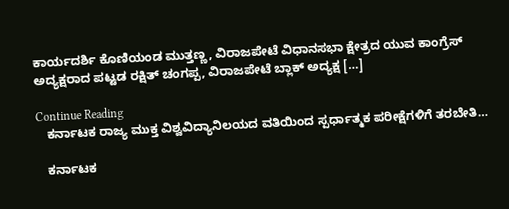ಕಾರ್ಯದರ್ಶಿ ಕೊಣಿಯಂಡ ಮುತ್ತಣ್ಣ, ವಿರಾಜಪೇಟೆ ವಿಧಾನಸಭಾ ಕ್ಷೇತ್ರದ ಯುವ ಕಾಂಗ್ರೆಸ್ ಅದ್ಯಕ್ಷರಾದ ಪಟ್ಟಡ ರಕ್ಷಿತ್ ಚಂಗಪ್ಪ, ವಿರಾಜಪೇಟೆ ಬ್ಲಾಕ್ ಅದ್ಯಕ್ಷ […]

Continue Reading
   ಕರ್ನಾಟಕ ರಾಜ್ಯ ಮುಕ್ತ ವಿಶ್ವವಿದ್ಯಾನಿಲಯದ ವತಿಯಿಂದ ಸ್ಪರ್ಧಾತ್ಮಕ ಪರೀಕ್ಷೆಗಳಿಗೆ ತರಬೇತಿ…

   ಕರ್ನಾಟಕ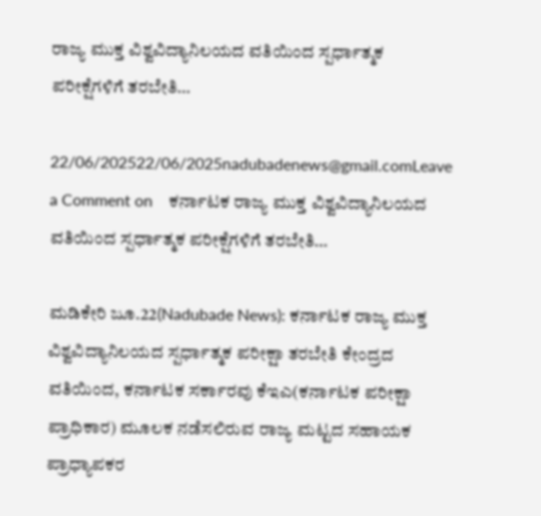ರಾಜ್ಯ ಮುಕ್ತ ವಿಶ್ವವಿದ್ಯಾನಿಲಯದ ವತಿಯಿಂದ ಸ್ಪರ್ಧಾತ್ಮಕ ಪರೀಕ್ಷೆಗಳಿಗೆ ತರಬೇತಿ…

22/06/202522/06/2025nadubadenews@gmail.comLeave a Comment on    ಕರ್ನಾಟಕ ರಾಜ್ಯ ಮುಕ್ತ ವಿಶ್ವವಿದ್ಯಾನಿಲಯದ ವತಿಯಿಂದ ಸ್ಪರ್ಧಾತ್ಮಕ ಪರೀಕ್ಷೆಗಳಿಗೆ ತರಬೇತಿ…

ಮಡಿಕೇರಿ ಜೂ.22(Nadubade News): ಕರ್ನಾಟಕ ರಾಜ್ಯ ಮುಕ್ತ ವಿಶ್ವವಿದ್ಯಾನಿಲಯದ ಸ್ಪರ್ಧಾತ್ಮಕ ಪರೀಕ್ಷಾ ತರಬೇತಿ ಕೇಂದ್ರದ ವತಿಯಿಂದ, ಕರ್ನಾಟಕ ಸರ್ಕಾರವು ಕೆಇಎ(ಕರ್ನಾಟಕ ಪರೀಕ್ಷಾ ಪ್ರಾಧಿಕಾರ) ಮೂಲಕ ನಡೆಸಲಿರುವ ರಾಜ್ಯ ಮಟ್ಟದ ಸಹಾಯಕ ಪ್ರಾಧ್ಯಾಪಕರ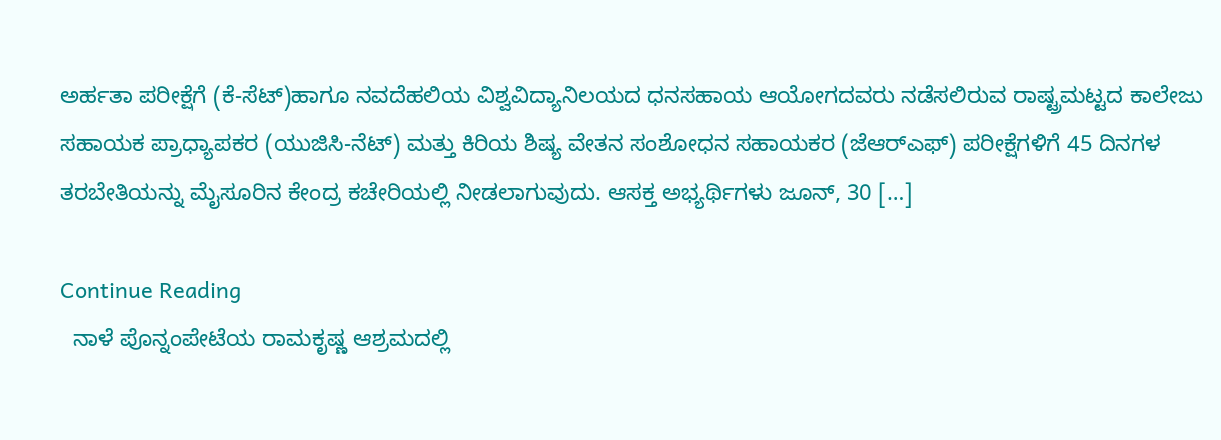ಅರ್ಹತಾ ಪರೀಕ್ಷೆಗೆ (ಕೆ-ಸೆಟ್)ಹಾಗೂ ನವದೆಹಲಿಯ ವಿಶ್ವವಿದ್ಯಾನಿಲಯದ ಧನಸಹಾಯ ಆಯೋಗದವರು ನಡೆಸಲಿರುವ ರಾಷ್ಟ್ರಮಟ್ಟದ ಕಾಲೇಜು ಸಹಾಯಕ ಪ್ರಾಧ್ಯಾಪಕರ (ಯುಜಿಸಿ-ನೆಟ್) ಮತ್ತು ಕಿರಿಯ ಶಿಷ್ಯ ವೇತನ ಸಂಶೋಧನ ಸಹಾಯಕರ (ಜೆಆರ್‍ಎಫ್) ಪರೀಕ್ಷೆಗಳಿಗೆ 45 ದಿನಗಳ ತರಬೇತಿಯನ್ನು ಮೈಸೂರಿನ ಕೇಂದ್ರ ಕಚೇರಿಯಲ್ಲಿ ನೀಡಲಾಗುವುದು. ಆಸಕ್ತ ಅಭ್ಯರ್ಥಿಗಳು ಜೂನ್, 30 […]

Continue Reading
  ನಾಳೆ ಪೊನ್ನಂಪೇಟೆಯ ರಾಮಕೃಷ್ಣ ಆಶ್ರಮದಲ್ಲಿ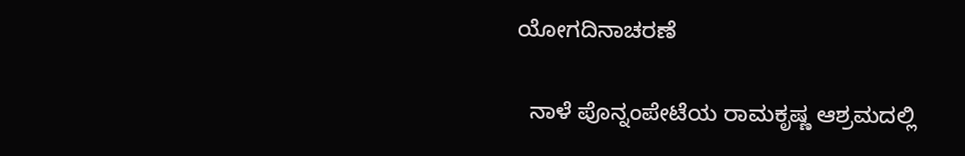ಯೋಗದಿನಾಚರಣೆ

  ನಾಳೆ ಪೊನ್ನಂಪೇಟೆಯ ರಾಮಕೃಷ್ಣ ಆಶ್ರಮದಲ್ಲಿ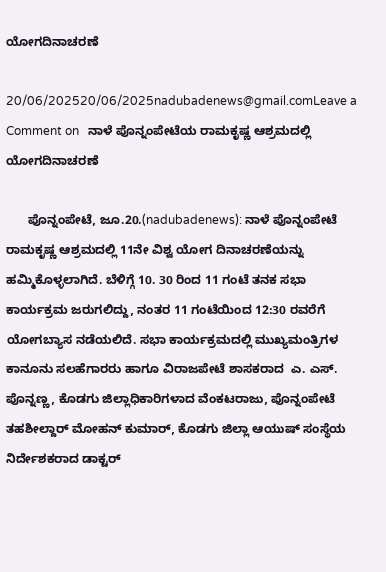ಯೋಗದಿನಾಚರಣೆ

20/06/202520/06/2025nadubadenews@gmail.comLeave a Comment on   ನಾಳೆ ಪೊನ್ನಂಪೇಟೆಯ ರಾಮಕೃಷ್ಣ ಆಶ್ರಮದಲ್ಲಿ ಯೋಗದಿನಾಚರಣೆ

      ಪೊನ್ನಂಪೇಟೆ, ಜೂ.20.(nadubadenews): ನಾಳೆ ಪೊನ್ನಂಪೇಟೆ  ರಾಮಕೃಷ್ಣ ಆಶ್ರಮದಲ್ಲಿ 11ನೇ ವಿಶ್ವ ಯೋಗ ದಿನಾಚರಣೆಯನ್ನು ಹಮ್ಮಿಕೊಳ್ಳಲಾಗಿದೆ. ಬೆಳಿಗ್ಗೆ 10. 30 ರಿಂದ 11 ಗಂಟೆ ತನಕ ಸಭಾ ಕಾರ್ಯಕ್ರಮ ಜರುಗಲಿದ್ದು, ನಂತರ 11 ಗಂಟೆಯಿಂದ 12:30 ರವರೆಗೆ  ಯೋಗಬ್ಯಾಸ ನಡೆಯಲಿದೆ. ಸಭಾ ಕಾರ್ಯಕ್ರಮದಲ್ಲಿ ಮುಖ್ಯಮಂತ್ರಿಗಳ ಕಾನೂನು ಸಲಹೆಗಾರರು ಹಾಗೂ ವಿರಾಜಪೇಟೆ ಶಾಸಕರಾದ  ಎ. ಎಸ್. ಪೊನ್ನಣ್ಣ, ಕೊಡಗು ಜಿಲ್ಲಾಧಿಕಾರಿಗಳಾದ ವೆಂಕಟರಾಜು, ಪೊನ್ನಂಪೇಟೆ ತಹಶೀಲ್ದಾರ್ ಮೋಹನ್ ಕುಮಾರ್, ಕೊಡಗು ಜಿಲ್ಲಾ ಆಯುಷ್ ಸಂಸ್ಥೆಯ ನಿರ್ದೇಶಕರಾದ ಡಾಕ್ಟರ್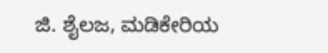ಜಿ. ಶೈಲಜ, ಮಡಿಕೇರಿಯ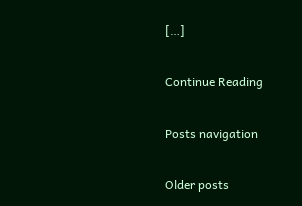[…]

Continue Reading

Posts navigation

Older posts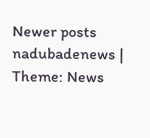Newer posts
nadubadenews | Theme: News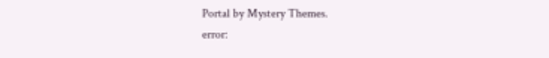Portal by Mystery Themes.
error: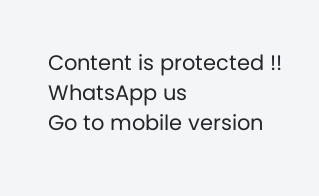Content is protected !!
WhatsApp us
Go to mobile version